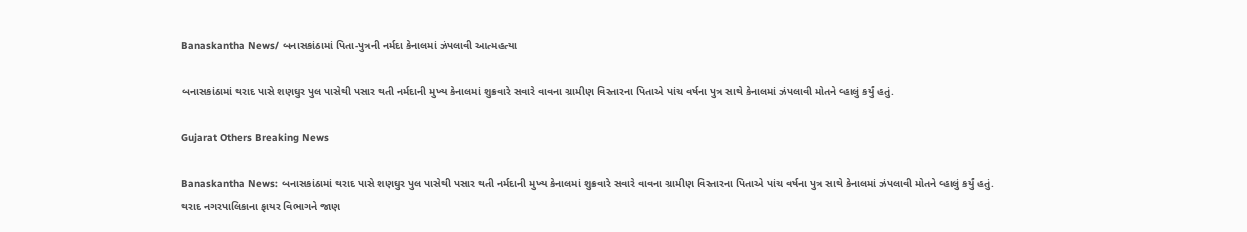Banaskantha News/ બનાસકાંઠામાં પિતા-પુત્રની નર્મદા કેનાલમાં ઝંપલાવી આત્મહત્યા

બનાસકાંઠામાં થરાદ પાસે શણઘુર પુલ પાસેથી પસાર થતી નર્મદાની મુખ્ય કેનાલમાં શુક્રવારે સવારે વાવના ગ્રામીણ વિસ્તારના પિતાએ પાંચ વર્ષના પુત્ર સાથે કેનાલમાં ઝંપલાવી મોતને વ્હાલું કર્યું હતું.

Gujarat Others Breaking News

Banaskantha News: બનાસકાંઠામાં થરાદ પાસે શણઘુર પુલ પાસેથી પસાર થતી નર્મદાની મુખ્ય કેનાલમાં શુક્રવારે સવારે વાવના ગ્રામીણ વિસ્તારના પિતાએ પાંચ વર્ષના પુત્ર સાથે કેનાલમાં ઝંપલાવી મોતને વ્હાલું કર્યું હતું. થરાદ નગરપાલિકાના ફાયર વિભાગને જાણ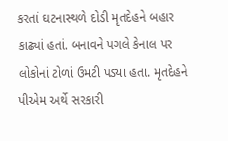કરતાં ઘટનાસ્થળે દોડી મૃતદેહને બહાર કાઢ્યાં હતાં. બનાવને પગલે કેનાલ પર લોકોનાં ટોળાં ઉમટી પડ્યા હતા. મૃતદેહને પીએમ અર્થે સરકારી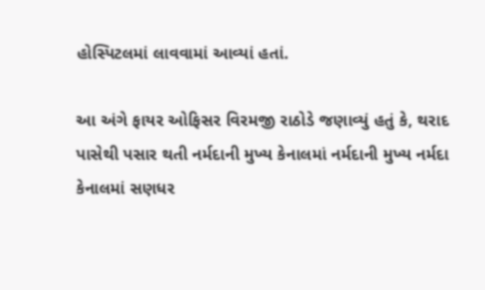હોસ્પિટલમાં લાવવામાં આવ્યાં હતાં.

આ અંગે ફાયર ઓફિસર વિરમજી રાઠોડે જણાવ્યું હતું કે, થરાદ પાસેથી પસાર થતી નર્મદાની મુખ્ય કેનાલમાં નર્મદાની મુખ્ય નર્મદા કેનાલમાં સણધર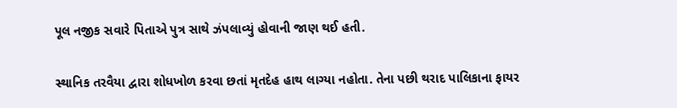પૂલ નજીક સવારે પિતાએ પુત્ર સાથે ઝંપલાવ્યું હોવાની જાણ થઈ હતી.

સ્થાનિક તરવૈયા દ્વારા શોધખોળ કરવા છતાં મૃતદેહ હાથ લાગ્યા નહોતા. તેના પછી થરાદ પાલિકાના ફાયર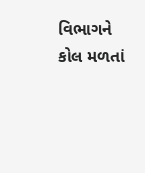વિભાગને કોલ મળતાં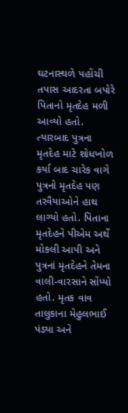ઘટનાસ્થળે પહોંચી તપાસ આદરતા બપોરે પિતાનો મૃતદેહ મળી આવ્યો હતો. ત્યારબાદ પુત્રના મૃતદેહ માટે શોધખોળ કર્યા બાદ ચારેક વાગે પુત્રનો મૃતદેહ પણ તરવૈયાઓને હાથ લાગ્યો હતો. પિતાના મૃતદેહને પીએમ અર્થે મોકલી આપી અને પુત્રનાં મૃતદેહને તેમના વાલી-વારસાને સોંપ્યો હતો. મૃતક વાવ તાલુકાના મેહુલભાઈ પંડ્યા અને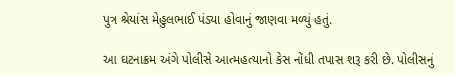પુત્ર શ્રેયાંસ મેહુલભાઈ પંડ્યા હોવાનું જાણવા મળ્યું હતું.

આ ઘટનાક્રમ અંગે પોલીસે આત્મહત્યાનો કેસ નોંધી તપાસ શરૂ કરી છે. પોલીસનું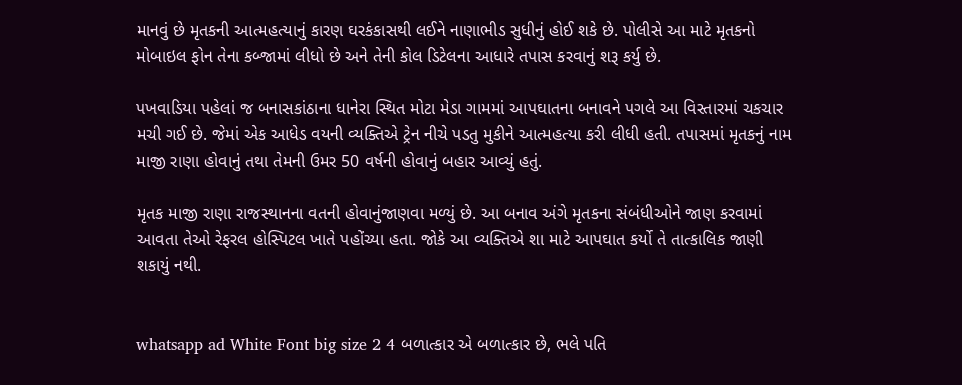માનવું છે મૃતકની આત્મહત્યાનું કારણ ઘરકંકાસથી લઈને નાણાભીડ સુધીનું હોઈ શકે છે. પોલીસે આ માટે મૃતકનો મોબાઇલ ફોન તેના કબ્જામાં લીધો છે અને તેની કોલ ડિટેલના આધારે તપાસ કરવાનું શરૂ કર્યુ છે.

પખવાડિયા પહેલાં જ બનાસકાંઠાના ધાનેરા સ્થિત મોટા મેડા ગામમાં આપઘાતના બનાવને પગલે આ વિસ્તારમાં ચકચાર મચી ગઈ છે. જેમાં એક આધેડ વયની વ્યક્તિએ ટ્રેન નીચે પડતુ મુકીને આત્મહત્યા કરી લીધી હતી. તપાસમાં મૃતકનું નામ માજી રાણા હોવાનું તથા તેમની ઉમર 50 વર્ષની હોવાનું બહાર આવ્યું હતું.

મૃતક માજી રાણા રાજસ્થાનના વતની હોવાનુંજાણવા મળ્યું છે. આ બનાવ અંગે મૃતકના સંબંધીઓને જાણ કરવામાં આવતા તેઓ રેફરલ હોસ્પિટલ ખાતે પહોંચ્યા હતા. જોકે આ વ્યક્તિએ શા માટે આપઘાત કર્યો તે તાત્કાલિક જાણી શકાયું નથી.


whatsapp ad White Font big size 2 4 બળાત્કાર એ બળાત્કાર છે, ભલે પતિ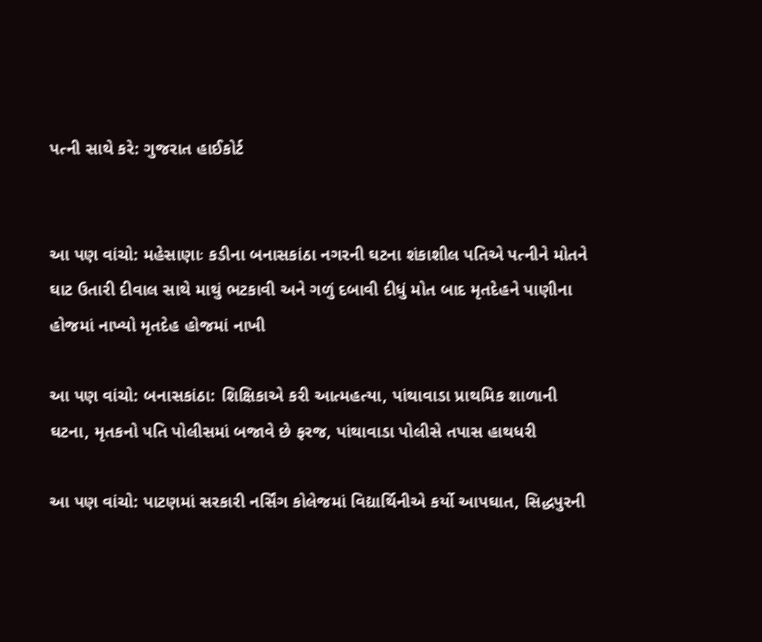પત્ની સાથે કરે: ગુજરાત હાઈકોર્ટ


આ પણ વાંચો: મહેસાણાઃ કડીના બનાસકાંઠા નગરની ઘટના શંકાશીલ પતિએ પત્નીને મોતને ઘાટ ઉતારી દીવાલ સાથે માથું ભટકાવી અને ગળું દબાવી દીધું મોત બાદ મૃતદેહને પાણીના હોજમાં નાખ્યો મૃતદેહ હોજમાં નાખી

આ પણ વાંચો: બનાસકાંઠા: શિક્ષિકાએ કરી આત્મહત્યા, પાંથાવાડા પ્રાથમિક શાળાની ઘટના, મૃતકનો પતિ પોલીસમાં બજાવે છે ફરજ, પાંથાવાડા પોલીસે તપાસ હાથધરી

આ પણ વાંચો: પાટણમાં સરકારી નર્સિંગ કોલેજમાં વિદ્યાર્થિનીએ કર્યો આપઘાત, સિદ્ધપુરની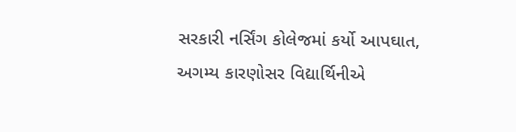સરકારી નર્સિંગ કોલેજમાં કર્યો આપઘાત, અગમ્ય કારણોસર વિદ્યાર્થિનીએ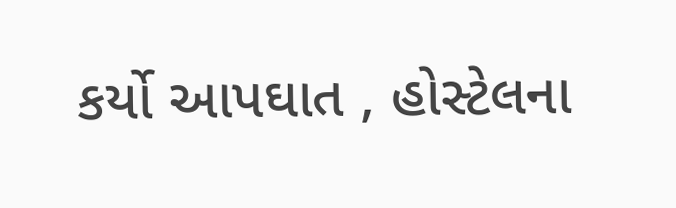કર્યો આપઘાત , હોસ્ટેલના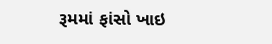રૂમમાં ફાંસો ખાઇ